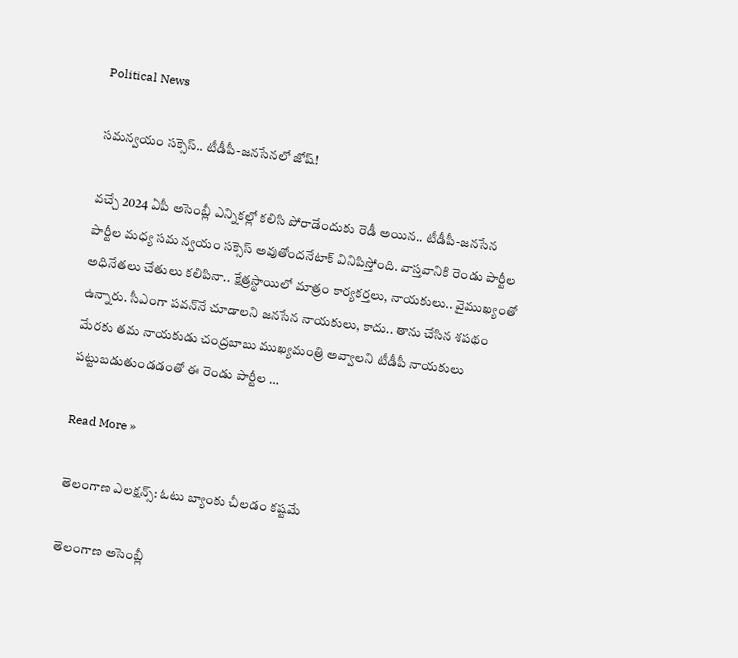Political News

స‌మ‌న్వ‌యం స‌క్సెస్‌.. టీడీపీ-జ‌న‌సేన‌లో జోష్‌!

వ‌చ్చే 2024 ఏపీ అసెంబ్లీ ఎన్నిక‌ల్లో క‌లిసి పోరాడేందుకు రెడీ అయిన‌.. టీడీపీ-జ‌న‌సేన పార్టీల మ‌ధ్య స‌మ న్వ‌యం స‌క్సెస్ అవుతోంద‌నేటాక్ వినిపిస్తోంది. వాస్త‌వానికి రెండు పార్టీల అధినేత‌లు చేతులు క‌లిపినా.. క్షేత్ర‌స్థాయిలో మాత్రం కార్య‌క‌ర్త‌లు, నాయ‌కులు.. వైముఖ్యంతో ఉన్నారు. సీఎంగా ప‌వ‌న్‌నే చూడాల‌ని జ‌న‌సేన నాయ‌కులు, కాదు.. తాను చేసిన శ‌ప‌థం మేర‌కు త‌మ నాయ‌కుడు చంద్ర‌బాబు ముఖ్య‌మంత్రి అవ్వాల‌ని టీడీపీ నాయ‌కులు ప‌ట్టుబ‌డుతుండ‌డంతో ఈ రెండు పార్టీల …

Read More »

తెలంగాణ ఎల‌క్ష‌న్స్‌: ఓటు బ్యాంకు చీల‌డం క‌ష్ట‌మే

తెలంగాణ అసెంబ్లీ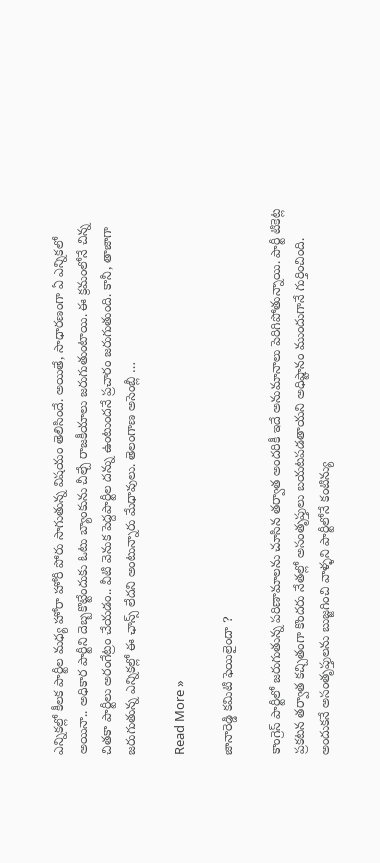ఎన్నిక‌ల్లో కీల‌క పార్టీల మ‌ధ్య హోరా హోరీ పోరు సాగుతున్న విష‌యం తెలిసిందే. అయితే, సాధార‌ణంగా ఏ ఎన్నిక‌లో అయినా.. అధికార పార్టీని దెబ్బకొట్టేందుకు ఓటు బ్యాంకును చీల్చే రాజ‌కీయాలు జ‌రుగుతుంటాయి. ఈ క్ర‌మంలోనే చిన్న చిత‌కా పార్టీలు అరంగేట్రం చేయ‌డం.. వీటి వెనుక పెద్ద‌పార్టీల ద‌న్ను ఉంటుంద‌నే ప్ర‌చారం జ‌రుగుతుంది. కానీ, తాజాగా జ‌రుగుతున్న ఎన్నిక‌ల్లో ఈ ఛాన్స్ లేద‌ని అంటున్నారు మేధావులు. తెలంగాణ అసెంబ్లీ …

Read More »

జానారెడ్డి కమిటి ఫెయిలైందా ?

కాంగ్రెస్ పార్టీలో జరుగుతున్న పరిణామాలను చూసిన తర్వాత అందరికీ ఇదే అనుమానాలు పెరిగిపోతున్నాయి. పార్టీ టికెట్ల ప్రకటన తర్వాత కచ్చితంగా కొందరు నేతల్లో అసంతృప్తులు బయటపడతాయని అధిష్టానం ముందుగానే గుర్తించింది. అందుకనే అసంతృప్తులను బుజ్జగించి వాళ్ళని పార్టీలోనే కంటిన్యు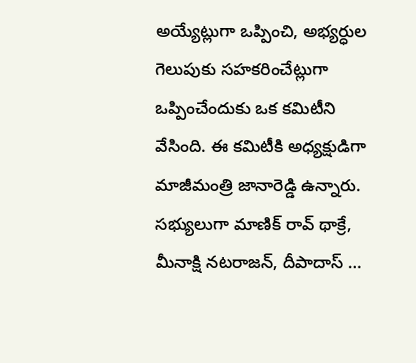అయ్యేట్లుగా ఒప్పించి, అభ్యర్ధుల గెలుపుకు సహకరించేట్లుగా ఒప్పించేందుకు ఒక కమిటీని వేసింది. ఈ కమిటీకి అధ్యక్షుడిగా మాజీమంత్రి జానారెడ్డి ఉన్నారు. సభ్యులుగా మాణిక్ రావ్ థాక్రే, మీనాక్షి నటరాజన్, దీపాదాస్ …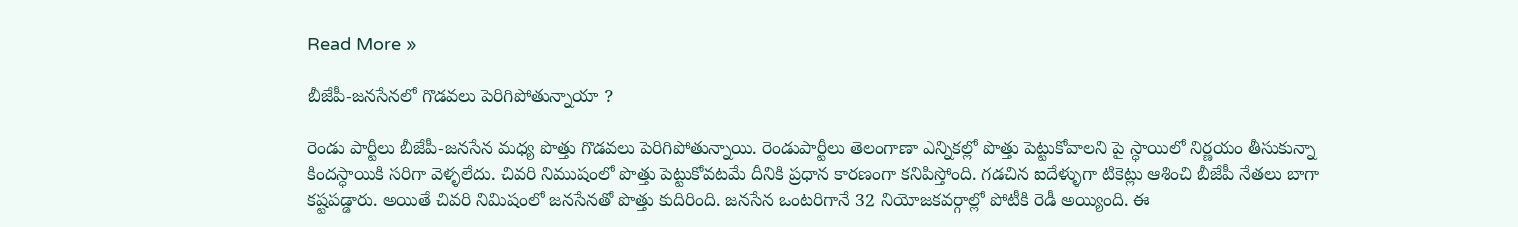Read More »

బీజేపీ-జనసేనలో గొడవలు పెరిగిపోతున్నాయా ?

రెండు పార్టీలు బీజేపీ-జనసేన మధ్య పొత్తు గొడవలు పెరిగిపోతున్నాయి. రెండుపార్టీలు తెలంగాణా ఎన్నికల్లో పొత్తు పెట్టుకోవాలని పై స్ధాయిలో నిర్ణయం తీసుకున్నా కిందస్ధాయికి సరిగా వెళ్ళలేదు. చివరి నిముషంలో పొత్తు పెట్టుకోవటమే దీనికి ప్రధాన కారణంగా కనిపిస్తోంది. గడచిన ఐదేళ్ళుగా టికెట్లు ఆశించి బీజేపీ నేతలు బాగా కష్టపడ్డారు. అయితే చివరి నిమిషంలో జనసేనతో పొత్తు కుదిరింది. జనసేన ఒంటరిగానే 32 నియోజకవర్గాల్లో పోటీకి రెడీ అయ్యింది. ఈ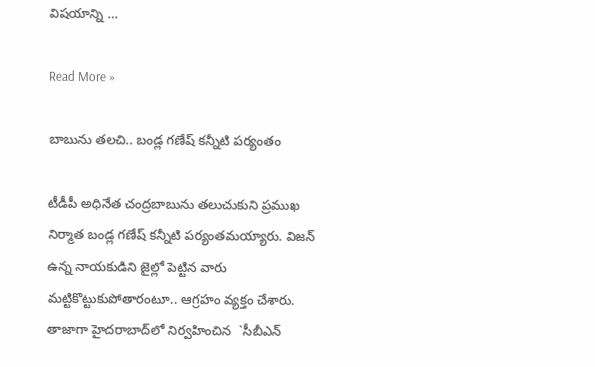విషయాన్ని …

Read More »

బాబును త‌ల‌చి.. బండ్ల గ‌ణేష్ క‌న్నీటి ప‌ర్యంతం

టీడీపీ అధినేత చంద్ర‌బాబును త‌లుచుకుని ప్ర‌ముఖ నిర్మాత బండ్ల గ‌ణేష్ క‌న్నీటి ప‌ర్యంత‌మ‌య్యారు. విజ‌న్ ఉన్న నాయ‌కుడిని జైల్లో పెట్టిన వారు మ‌ట్టికొట్టుకుపోతారంటూ.. ఆగ్ర‌హం వ్య‌క్తం చేశారు. తాజాగా హైద‌రాబాద్‌లో నిర్వ‌హించిన  `సీబీఎన్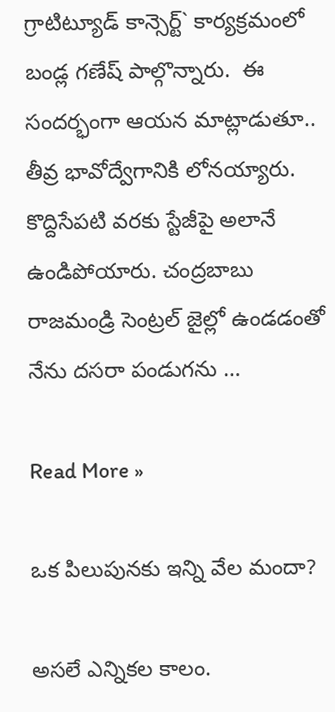గ్రాటిట్యూడ్ కాన్సెర్ట్` కార్య‌క్ర‌మంలో బండ్ల గణేష్ పాల్గొన్నారు.  ఈ సందర్భంగా ఆయ‌న‌ మాట్లాడుతూ.. తీవ్ర భావోద్వేగానికి లోనయ్యారు. కొద్దిసేపటి వరకు స్టేజీపై అలానే ఉండిపోయారు. చంద్రబాబు రాజమండ్రి సెంట్రల్ జైల్లో ఉండడంతో నేను దసరా పండుగను …

Read More »

ఒక పిలుపునకు ఇన్ని వేల మందా?

అసలే ఎన్నికల కాలం.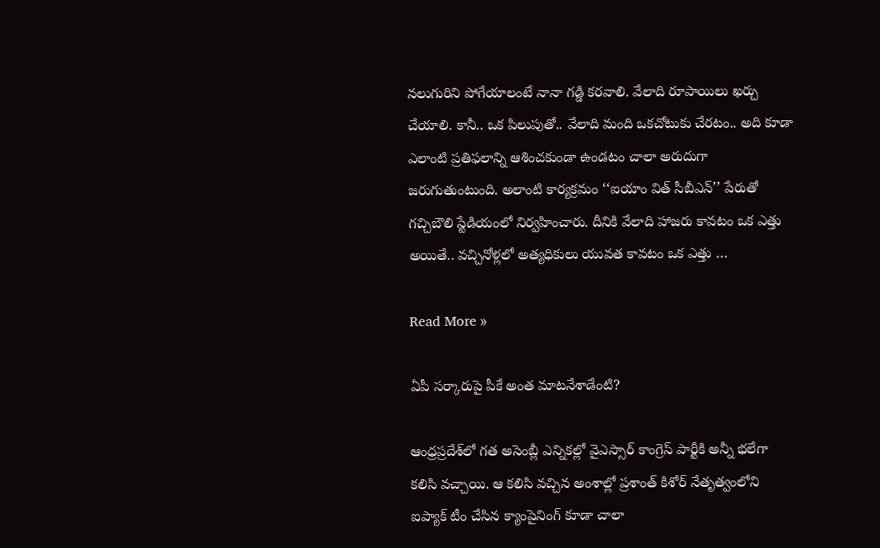నలుగురిని పోగేయాలంటే నానా గడ్డి కరవాలి. వేలాది రూపాయిలు ఖర్చు చేయాలి. కానీ.. ఒక పిలుపుతో.. వేలాది మంది ఒకచోటుకు చేరటం.. అది కూడా ఎలాంటి ప్రతిఫలాన్ని ఆశించకుండా ఉండటం చాలా అరుదుగా జరుగుతుంటుంది. అలాంటి కార్యక్రమం ‘‘ఐయాం విత్ సీబీఎన్’’ పేరుతో గచ్చిబౌలి స్టేడియంలో నిర్వహించారు. దీనికి వేలాది హాజరు కావటం ఒక ఎత్తు అయితే.. వచ్చినోళ్లలో అత్యధికులు యువత కావటం ఒక ఎత్తు …

Read More »

ఏపీ స‌ర్కారుపై పీకే అంత మాట‌నేశాడేంటి?

ఆంధ్ర‌ప్ర‌దేశ్‌లో గ‌త అసెంబ్లీ ఎన్నిక‌ల్లో వైఎస్సార్ కాంగ్రెస్ పార్టీకి అన్నీ భ‌లేగా క‌లిసి వ‌చ్చాయి. ఆ క‌లిసి వ‌చ్చిన అంశాల్లో ప్ర‌శాంత్ కిశోర్ నేతృత్వంలోని ఐప్యాక్ టీం చేసిన క్యాంపైనింగ్ కూడా చాలా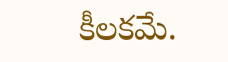కీల‌క‌మే.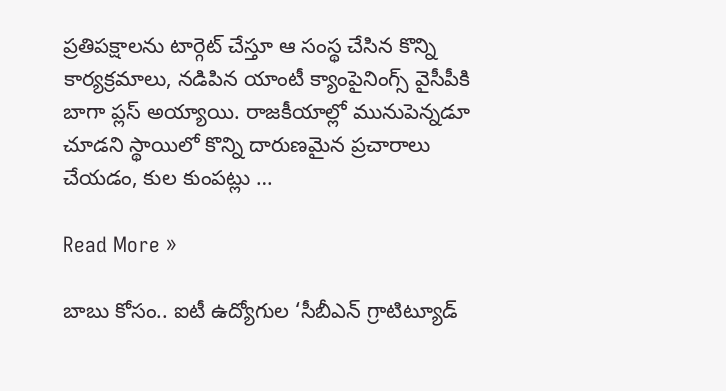ప్ర‌తిప‌క్షాల‌ను టార్గెట్ చేస్తూ ఆ సంస్థ చేసిన కొన్ని కార్య‌క్ర‌మాలు, న‌డిపిన యాంటీ క్యాంపైనింగ్స్ వైసీపీకి బాగా ప్ల‌స్ అయ్యాయి. రాజ‌కీయాల్లో మునుపెన్న‌డూ చూడ‌ని స్థాయిలో కొన్ని దారుణ‌మైన ప్ర‌చారాలు చేయ‌డం, కుల కుంప‌ట్లు …

Read More »

బాబు కోసం.. ఐటీ ఉద్యోగుల ‘సీబీఎన్ గ్రాటిట్యూడ్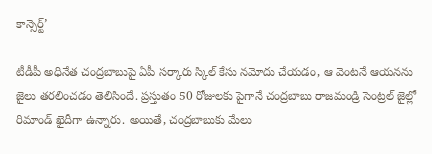కాన్సెర్ట్’

టీడీపీ అధినేత చంద్ర‌బాబుపై ఏపీ స‌ర్కారు స్కిల్ కేసు న‌మోదు చేయ‌డం, ఆ వెంట‌నే ఆయ‌న‌ను జైలు త‌ర‌లించ‌డం తెలిసిందే. ప్ర‌స్తుతం 50 రోజుల‌కు పైగానే చంద్ర‌బాబు రాజ‌మండ్రి సెంట్ర‌ల్ జైల్లో రిమాండ్ ఖైదీగా ఉన్నారు. అయితే, చంద్ర‌బాబుకు మేలు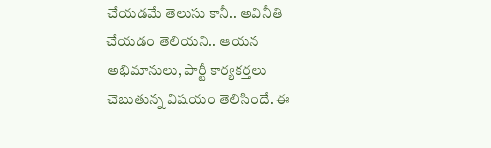చేయ‌డ‌మే తెలుసు కానీ.. అవినీతి చేయ‌డం తెలియ‌ని.. ఆయ‌న అభిమానులు, పార్టీ కార్య‌క‌ర్త‌లు చెబుతున్న విష‌యం తెలిసిందే. ఈ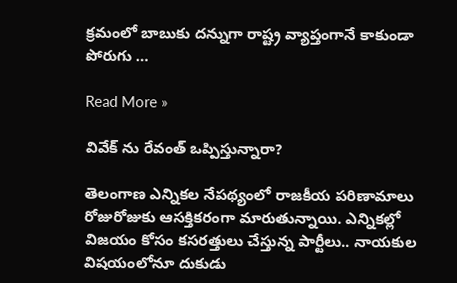క్ర‌మంలో బాబుకు ద‌న్నుగా రాష్ట్ర వ్యాప్తంగానే కాకుండా పోరుగు …

Read More »

వివేక్ ను రేవంత్ ఒప్పిస్తున్నారా?

తెలంగాణ ఎన్నికల నేపథ్యంలో రాజకీయ పరిణామాలు రోజురోజుకు ఆసక్తికరంగా మారుతున్నాయి. ఎన్నికల్లో విజయం కోసం కసరత్తులు చేస్తున్న పార్టీలు.. నాయకుల విషయంలోనూ దుకుడు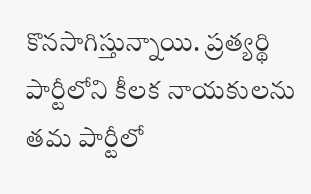కొనసాగిస్తున్నాయి. ప్రత్యర్థి పార్టీలోని కీలక నాయకులను తమ పార్టీలో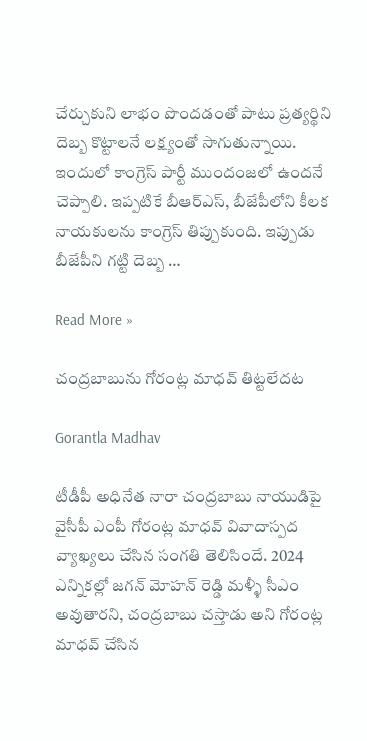చేర్చుకుని లాభం పొందడంతో పాటు ప్రత్యర్థిని దెబ్బ కొట్టాలనే లక్ష్యంతో సాగుతున్నాయి. ఇందులో కాంగ్రెస్ పార్టీ ముందంజలో ఉందనే చెప్పాలి. ఇప్పటికే బీఆర్ఎస్, బీజేపీలోని కీలక నాయకులను కాంగ్రెస్ తిప్పుకుంది. ఇప్పుడు బీజేపీని గట్టి దెబ్బ …

Read More »

చంద్రబాబును గోరంట్ల మాధవ్ తిట్టలేదట

Gorantla Madhav

టీడీపీ అధినేత నారా చంద్రబాబు నాయుడిపై వైసీపీ ఎంపీ గోరంట్ల మాధవ్ వివాదాస్పద వ్యాఖ్యలు చేసిన సంగతి తెలిసిందే. 2024 ఎన్నికల్లో జగన్ మోహన్ రెడ్డి మళ్ళీ సీఎం అవుతారని, చంద్రబాబు చస్తాడు అని గోరంట్ల మాధవ్ చేసిన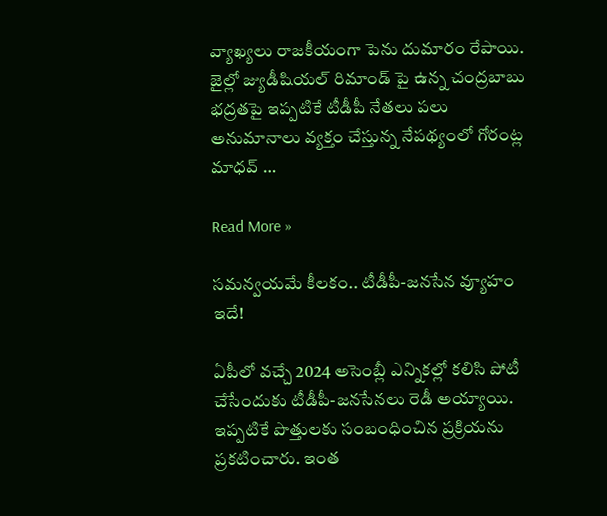వ్యాఖ్యలు రాజకీయంగా పెను దుమారం రేపాయి. జైల్లో జ్యుడీషియల్ రిమాండ్ పై ఉన్న చంద్రబాబు భద్రతపై ఇప్పటికే టీడీపీ నేతలు పలు అనుమానాలు వ్యక్తం చేస్తున్న నేపథ్యంలో గోరంట్ల మాధవ్ …

Read More »

స‌మ‌న్వ‌యమే కీల‌కం.. టీడీపీ-జ‌న‌సేన వ్యూహం ఇదే!

ఏపీలో వ‌చ్చే 2024 అసెంబ్లీ ఎన్నిక‌ల్లో క‌లిసి పోటీ చేసేందుకు టీడీపీ-జ‌న‌సేన‌లు రెడీ అయ్యాయి. ఇప్ప‌టికే పొత్తుల‌కు సంబంధించిన ప్ర‌క్రియ‌ను ప్ర‌క‌టించారు. ఇంత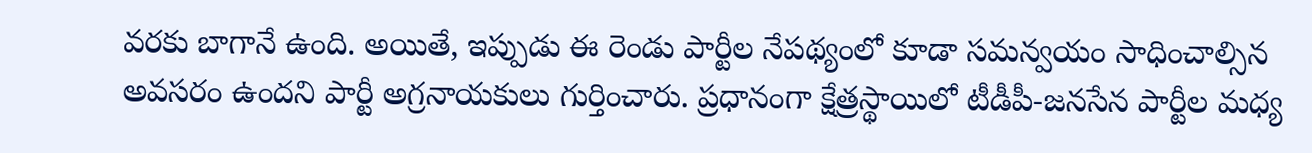వ‌ర‌కు బాగానే ఉంది. అయితే, ఇప్పుడు ఈ రెండు పార్టీల నేప‌థ్యంలో కూడా స‌మ‌న్వ‌యం సాధించాల్సిన అవ‌స‌రం ఉంద‌ని పార్టీ అగ్ర‌నాయ‌కులు గుర్తించారు. ప్ర‌ధానంగా క్షేత్ర‌స్థాయిలో టీడీపీ-జ‌న‌సేన పార్టీల మ‌ధ్య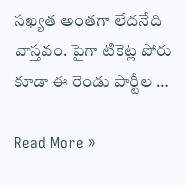స‌ఖ్య‌త అంత‌గా లేద‌నేది వాస్త‌వం. పైగా టికెట్ల పోరు కూడా ఈ రెండు పార్టీల …

Read More »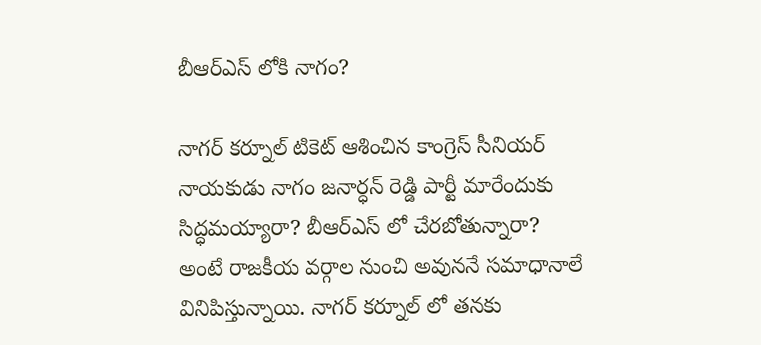బీఆర్ఎస్ లోకి నాగం?

నాగర్ కర్నూల్ టికెట్ ఆశించిన కాంగ్రెస్ సీనియర్ నాయకుడు నాగం జనార్ధన్ రెడ్డి పార్టీ మారేందుకు సిద్ధమయ్యారా? బీఆర్ఎస్ లో చేరబోతున్నారా? అంటే రాజకీయ వర్గాల నుంచి అవుననే సమాధానాలే వినిపిస్తున్నాయి. నాగర్ కర్నూల్ లో తనకు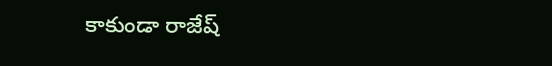కాకుండా రాజేష్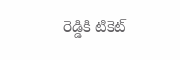రెడ్డికి టికెట్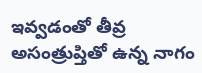ఇవ్వడంతో తీవ్ర అసంత్రుప్తితో ఉన్న నాగం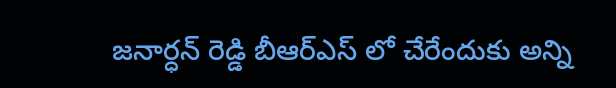జనార్ధన్ రెడ్డి బీఆర్ఎస్ లో చేరేందుకు అన్ని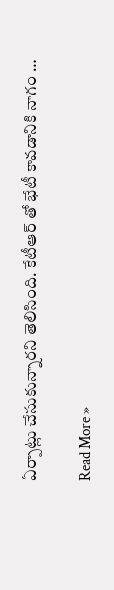ఏర్పాట్లు చేసుకున్నారని తెలిసింది. కేటీఆర్ తో భేటీ కావడానికి నాగం …

Read More »